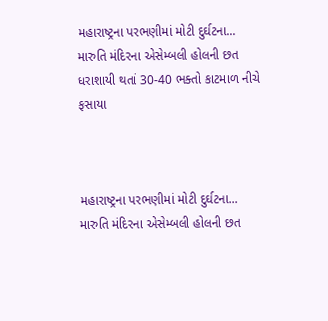મહારાષ્ટ્રના પરભણીમાં મોટી દુર્ઘટના... મારુતિ મંદિરના એસેમ્બલી હોલની છત ધરાશાયી થતાં 30-40 ભક્તો કાટમાળ નીચે ફસાયા



મહારાષ્ટ્રના પરભણીમાં મોટી દુર્ઘટના... મારુતિ મંદિરના એસેમ્બલી હોલની છત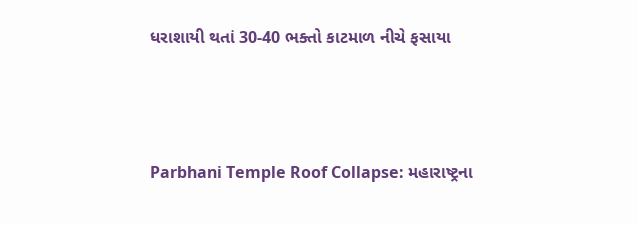ધરાશાયી થતાં 30-40 ભક્તો કાટમાળ નીચે ફસાયા



Parbhani Temple Roof Collapse: મહારાષ્ટ્રના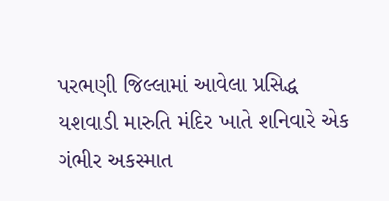પરભણી જિલ્લામાં આવેલા પ્રસિદ્ધ યશવાડી મારુતિ મંદિર ખાતે શનિવારે એક ગંભીર અકસ્માત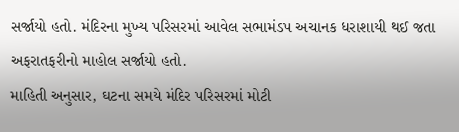સર્જાયો હતો. મંદિરના મુખ્ય પરિસરમાં આવેલ સભામંડપ અચાનક ધરાશાયી થઈ જતા અફરાતફરીનો માહોલ સર્જાયો હતો.
માહિતી અનુસાર, ઘટના સમયે મંદિર પરિસરમાં મોટી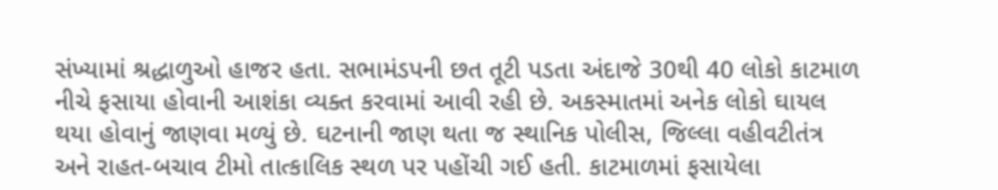સંખ્યામાં શ્રદ્ધાળુઓ હાજર હતા. સભામંડપની છત તૂટી પડતા અંદાજે 30થી 40 લોકો કાટમાળ નીચે ફસાયા હોવાની આશંકા વ્યક્ત કરવામાં આવી રહી છે. અકસ્માતમાં અનેક લોકો ઘાયલ થયા હોવાનું જાણવા મળ્યું છે. ઘટનાની જાણ થતા જ સ્થાનિક પોલીસ, જિલ્લા વહીવટીતંત્ર અને રાહત-બચાવ ટીમો તાત્કાલિક સ્થળ પર પહોંચી ગઈ હતી. કાટમાળમાં ફસાયેલા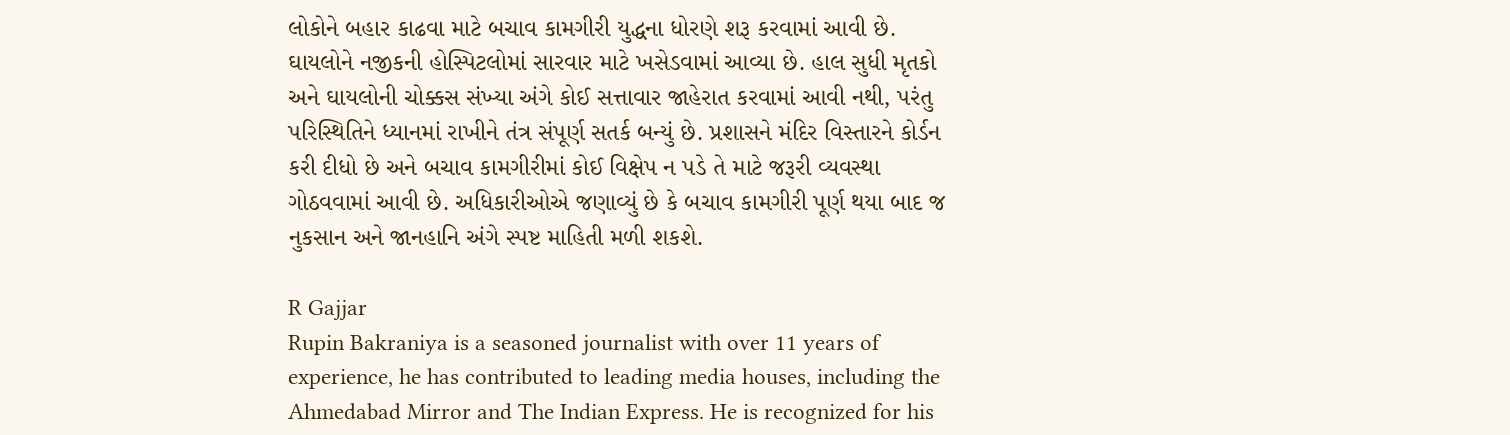લોકોને બહાર કાઢવા માટે બચાવ કામગીરી યુદ્ધના ધોરણે શરૂ કરવામાં આવી છે.
ઘાયલોને નજીકની હોસ્પિટલોમાં સારવાર માટે ખસેડવામાં આવ્યા છે. હાલ સુધી મૃતકો અને ઘાયલોની ચોક્કસ સંખ્યા અંગે કોઈ સત્તાવાર જાહેરાત કરવામાં આવી નથી, પરંતુ પરિસ્થિતિને ધ્યાનમાં રાખીને તંત્ર સંપૂર્ણ સતર્ક બન્યું છે. પ્રશાસને મંદિર વિસ્તારને કોર્ડન કરી દીધો છે અને બચાવ કામગીરીમાં કોઈ વિક્ષેપ ન પડે તે માટે જરૂરી વ્યવસ્થા ગોઠવવામાં આવી છે. અધિકારીઓએ જણાવ્યું છે કે બચાવ કામગીરી પૂર્ણ થયા બાદ જ નુકસાન અને જાનહાનિ અંગે સ્પષ્ટ માહિતી મળી શકશે.

R Gajjar
Rupin Bakraniya is a seasoned journalist with over 11 years of experience, he has contributed to leading media houses, including the Ahmedabad Mirror and The Indian Express. He is recognized for his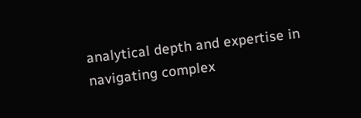analytical depth and expertise in navigating complex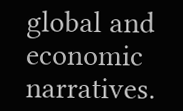global and economic narratives.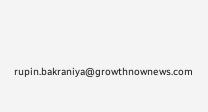rupin.bakraniya@growthnownews.com